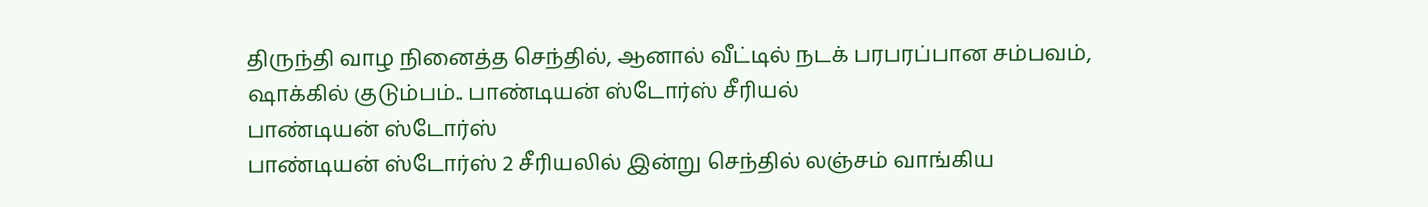திருந்தி வாழ நினைத்த செந்தில், ஆனால் வீட்டில் நடக் பரபரப்பான சம்பவம், ஷாக்கில் குடும்பம்.. பாண்டியன் ஸ்டோர்ஸ் சீரியல்
பாண்டியன் ஸ்டோர்ஸ்
பாண்டியன் ஸ்டோர்ஸ் 2 சீரியலில் இன்று செந்தில் லஞ்சம் வாங்கிய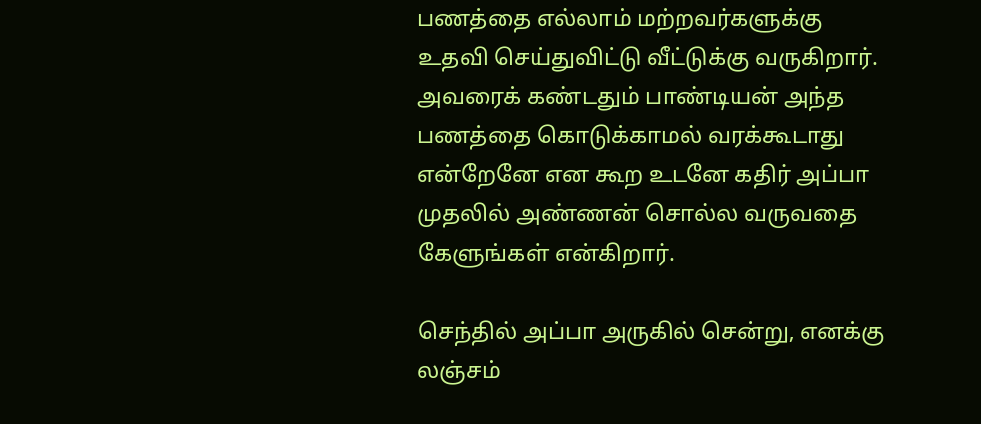பணத்தை எல்லாம் மற்றவர்களுக்கு உதவி செய்துவிட்டு வீட்டுக்கு வருகிறார்.
அவரைக் கண்டதும் பாண்டியன் அந்த பணத்தை கொடுக்காமல் வரக்கூடாது என்றேனே என கூற உடனே கதிர் அப்பா முதலில் அண்ணன் சொல்ல வருவதை கேளுங்கள் என்கிறார்.

செந்தில் அப்பா அருகில் சென்று, எனக்கு லஞ்சம்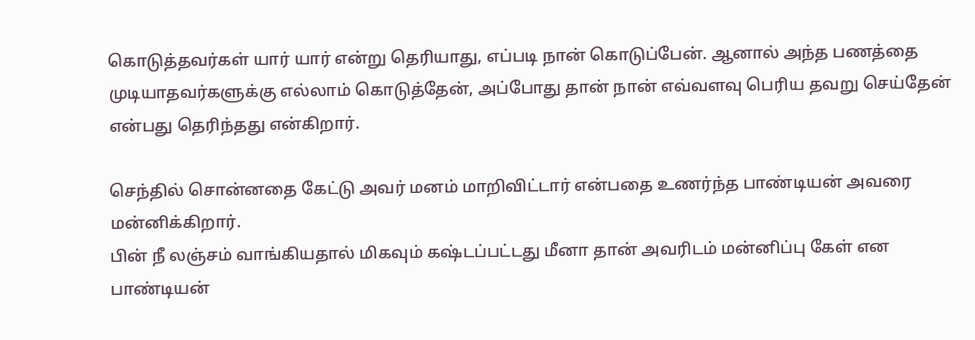கொடுத்தவர்கள் யார் யார் என்று தெரியாது, எப்படி நான் கொடுப்பேன். ஆனால் அந்த பணத்தை முடியாதவர்களுக்கு எல்லாம் கொடுத்தேன், அப்போது தான் நான் எவ்வளவு பெரிய தவறு செய்தேன் என்பது தெரிந்தது என்கிறார்.

செந்தில் சொன்னதை கேட்டு அவர் மனம் மாறிவிட்டார் என்பதை உணர்ந்த பாண்டியன் அவரை மன்னிக்கிறார்.
பின் நீ லஞ்சம் வாங்கியதால் மிகவும் கஷ்டப்பட்டது மீனா தான் அவரிடம் மன்னிப்பு கேள் என பாண்டியன்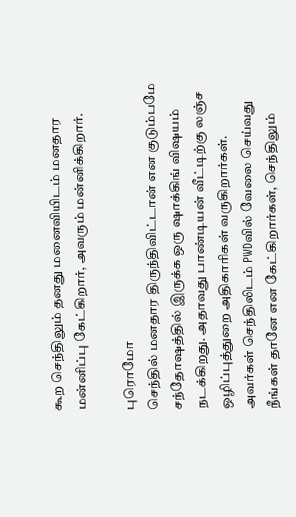கூற செந்திலும் தனது மனைவியிடம் மனதார மன்னிப்பு கேட்கிறார், அவரும் மன்னிக்கிறார்.

புரொமோ
செந்தில் மனதார திருந்திவிட்டான் என குடும்பமே சந்தோஷத்தில் இருக்க ஒரு ஷாக்கிங் விஷயம் நடக்கிறது. அதாவது பாண்டியன் வீட்டிற்கு லஞ்ச ஒழிப்புத்துறை அதிகாரிகள் வருகிறார்கள்.
அவர்கள் செந்திலிடம் PWDவில் வேலை செய்வது நீங்கள் தானே என கேட்கிறார்கள், செந்திலும்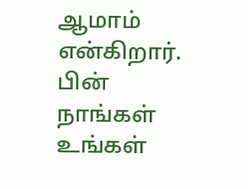ஆமாம் என்கிறார். பின் நாங்கள் உங்கள்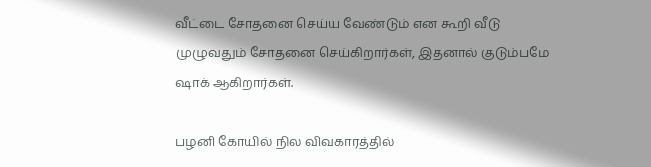வீட்டை சோதனை செய்ய வேண்டும் என கூறி வீடு முழுவதும் சோதனை செய்கிறார்கள், இதனால் குடும்பமே ஷாக் ஆகிறார்கள்.

பழனி கோயில் நில விவகாரத்தில்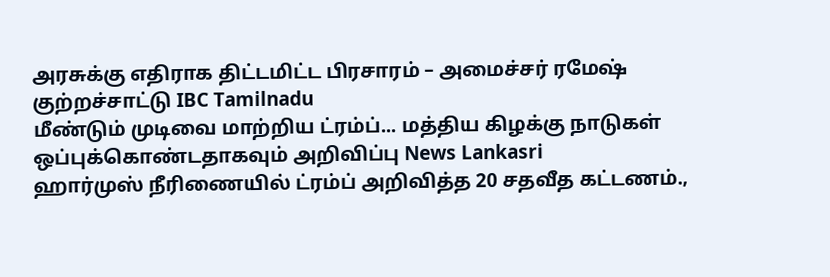அரசுக்கு எதிராக திட்டமிட்ட பிரசாரம் – அமைச்சர் ரமேஷ் குற்றச்சாட்டு IBC Tamilnadu
மீண்டும் முடிவை மாற்றிய ட்ரம்ப்... மத்திய கிழக்கு நாடுகள் ஒப்புக்கொண்டதாகவும் அறிவிப்பு News Lankasri
ஹார்முஸ் நீரிணையில் ட்ரம்ப் அறிவித்த 20 சதவீத கட்டணம்.,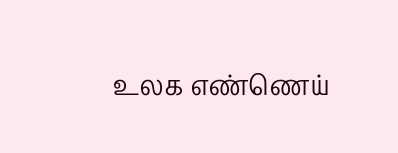உலக எண்ணெய்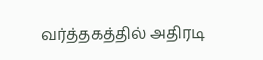வர்த்தகத்தில் அதிரடி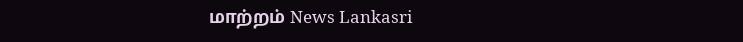மாற்றம் News Lankasri